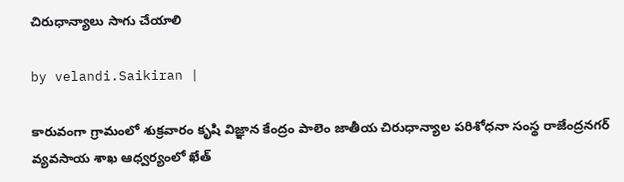చిరుధాన్యాలు సాగు చేయాలి

by velandi.Saikiran |

కారువంగా గ్రామంలో శుక్రవారం కృషి విజ్ఞాన కేంద్రం పాలెం జాతీయ చిరుధాన్యాల పరిశోధనా సంస్థ రాజేంద్రనగర్ వ్యవసాయ శాఖ ఆధ్వర్యంలో ఖేత్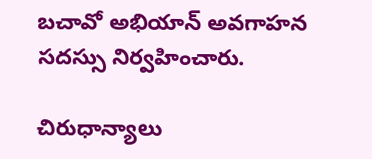బచావో అభియాన్ అవగాహన సదస్సు నిర్వహించారు.

చిరుధాన్యాలు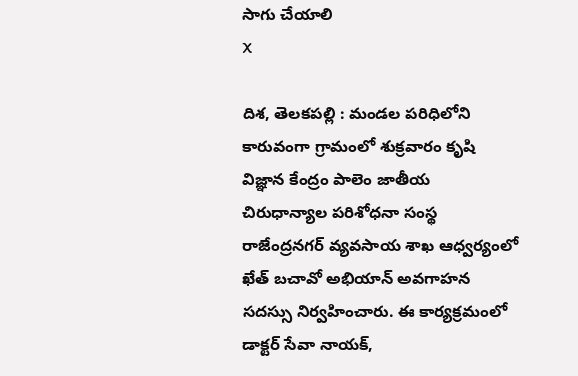సాగు చేయాలి
X

దిశ, తెలకపల్లి : మండల పరిధిలోని కారువంగా గ్రామంలో శుక్రవారం కృషి విజ్ఞాన కేంద్రం పాలెం జాతీయ చిరుధాన్యాల పరిశోధనా సంస్థ రాజేంద్రనగర్ వ్యవసాయ శాఖ ఆధ్వర్యంలో ఖేత్ బచావో అభియాన్ అవగాహన సదస్సు నిర్వహించారు. ఈ కార్యక్రమంలో డాక్టర్ సేవా నాయక్,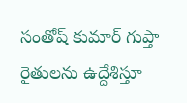సంతోష్ కుమార్ గుప్తా రైతులను ఉద్దేశిస్తూ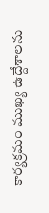కార్యక్రమం ముఖ్య ఉద్దేశాలను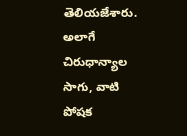తెలియజేశారు. అలాగే చిరుధాన్యాల సాగు, వాటి పోషక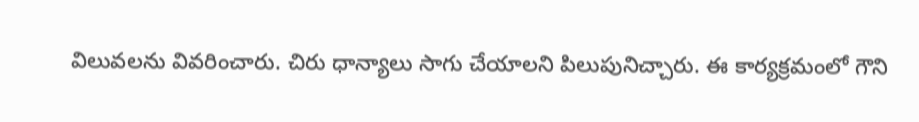విలువలను వివరించారు. చిరు ధాన్యాలు సాగు చేయాలని పిలుపునిచ్చారు. ఈ కార్యక్రమంలో గౌని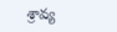శ్రావ్య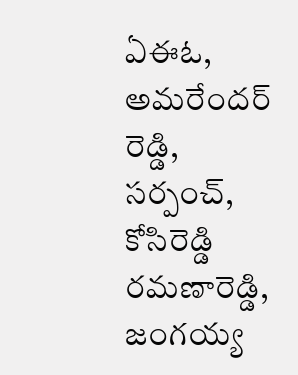ఏఈఓ, అమరేందర్ రెడ్డి, సర్పంచ్, కోసిరెడ్డి రమణారెడ్డి, జంగయ్య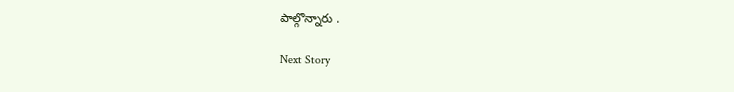పాల్గొన్నారు .

Next Story